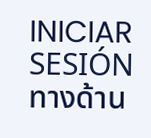INICIAR SESIÓNทางด้าน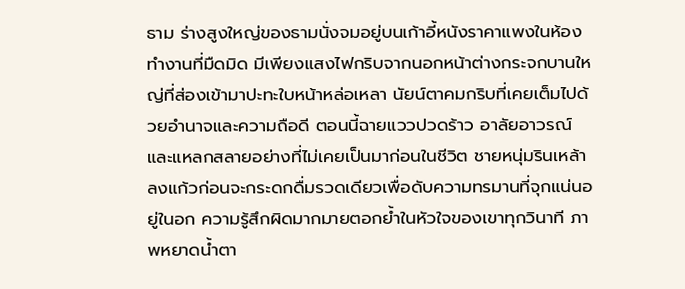ธาม ร่างสูงใหญ่ของธามนั่งจมอยู่บนเก้าอี้หนังราคาแพงในห้องทำงานที่มืดมิด มีเพียงแสงไฟกริบจากนอกหน้าต่างกระจกบานใหญ่ที่ส่องเข้ามาปะทะใบหน้าหล่อเหลา นัยน์ตาคมกริบที่เคยเต็มไปด้วยอำนาจและความถือดี ตอนนี้ฉายแววปวดร้าว อาลัยอาวรณ์ และแหลกสลายอย่างที่ไม่เคยเป็นมาก่อนในชีวิต ชายหนุ่มรินเหล้าลงแก้วก่อนจะกระดกดื่มรวดเดียวเพื่อดับความทรมานที่จุกแน่นอยู่ในอก ความรู้สึกผิดมากมายตอกย้ำในหัวใจของเขาทุกวินาที ภาพหยาดน้ำตา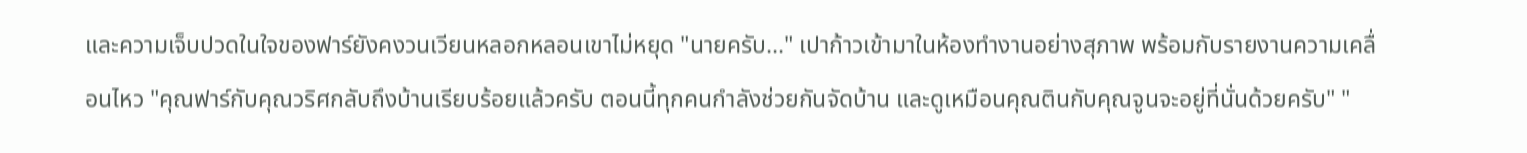และความเจ็บปวดในใจของฟาร์ยังคงวนเวียนหลอกหลอนเขาไม่หยุด "นายครับ..." เปาก้าวเข้ามาในห้องทำงานอย่างสุภาพ พร้อมกับรายงานความเคลื่อนไหว "คุณฟาร์กับคุณวริศกลับถึงบ้านเรียบร้อยแล้วครับ ตอนนี้ทุกคนกำลังช่วยกันจัดบ้าน และดูเหมือนคุณตินกับคุณจูนจะอยู่ที่นั่นด้วยครับ" "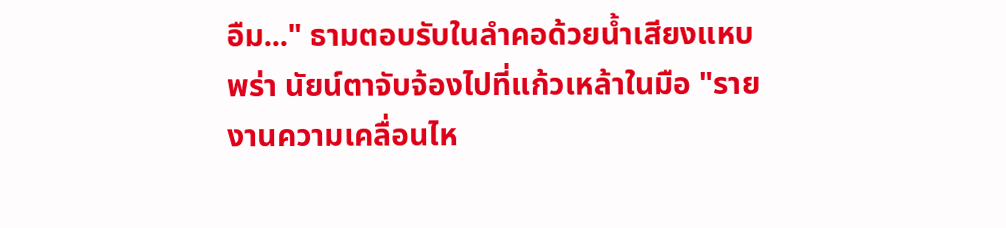อืม..." ธามตอบรับในลำคอด้วยน้ำเสียงแหบพร่า นัยน์ตาจับจ้องไปที่แก้วเหล้าในมือ "รายงานความเคลื่อนไห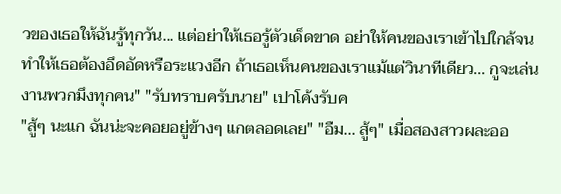วของเธอให้ฉันรู้ทุกวัน... แต่อย่าให้เธอรู้ตัวเด็ดขาด อย่าให้คนของเราเข้าไปใกล้จนทำให้เธอต้องอึดอัดหรือระแวงอีก ถ้าเธอเห็นคนของเราแม้แต่วินาทีเดียว... กูจะเล่นงานพวกมึงทุกคน" "รับทราบครับนาย" เปาโค้งรับค
"สู้ๆ นะแก ฉันน่ะจะคอยอยู่ข้างๆ แกตลอดเลย" "อืม... สู้ๆ" เมื่อสองสาวผละออ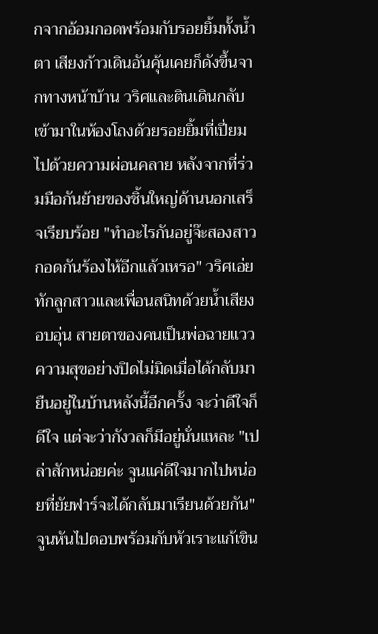กจากอ้อมกอดพร้อมกับรอยยิ้มทั้งน้ำตา เสียงก้าวเดินอันคุ้นเคยก็ดังขึ้นจากทางหน้าบ้าน วริศและตินเดินกลับเข้ามาในห้องโถงด้วยรอยยิ้มที่เปี่ยมไปด้วยความผ่อนคลาย หลังจากที่ร่วมมือกันย้ายของชิ้นใหญ่ด้านนอกเสร็จเรียบร้อย "ทำอะไรกันอยู่จ๊ะสองสาว กอดกันร้องไห้อีกแล้วเหรอ" วริศเอ่ยทักลูกสาวและเพื่อนสนิทด้วยน้ำเสียงอบอุ่น สายตาของคนเป็นพ่อฉายแววความสุขอย่างปิดไม่มิดเมื่อได้กลับมายืนอยู่ในบ้านหลังนี้อีกครั้ง จะว่าดีใจก็ดีใจ แต่จะว่ากังวลก็มีอยู่นั่นแหละ "เปล่าสักหน่อยค่ะ จูนแค่ดีใจมากไปหน่อยที่ยัยฟาร์จะได้กลับมาเรียนด้วยกัน" จูนหันไปตอบพร้อมกับหัวเราะแก้เขิน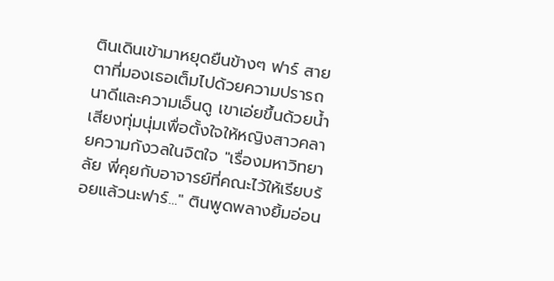ตินเดินเข้ามาหยุดยืนข้างๆ ฟาร์ สายตาที่มองเธอเต็มไปด้วยความปรารถนาดีและความเอ็นดู เขาเอ่ยขึ้นด้วยน้ำเสียงทุ่มนุ่มเพื่อตั้งใจให้หญิงสาวคลายความกังวลในจิตใจ "เรื่องมหาวิทยาลัย พี่คุยกับอาจารย์ที่คณะไว้ให้เรียบร้อยแล้วนะฟาร์..." ตินพูดพลางยิ้มอ่อน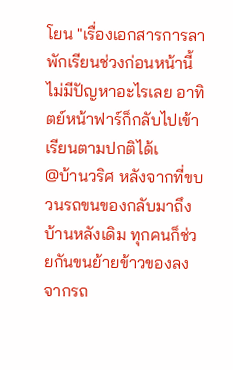โยน "เรื่องเอกสารการลาพักเรียนช่วงก่อนหน้านี้ไม่มีปัญหาอะไรเลย อาทิตย์หน้าฟาร์ก็กลับไปเข้าเรียนตามปกติได้เ
@บ้านวริศ หลังจากที่ขบวนรถขนของกลับมาถึงบ้านหลังเดิม ทุกคนก็ช่วยกันขนย้ายข้าวของลงจากรถ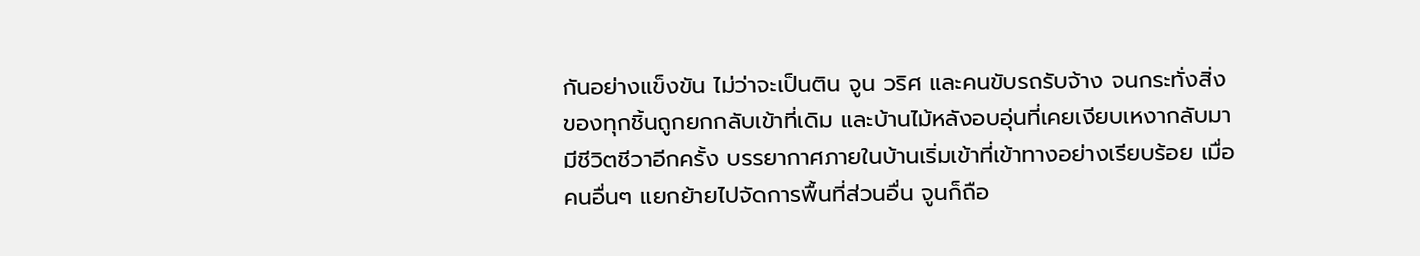กันอย่างแข็งขัน ไม่ว่าจะเป็นติน จูน วริศ และคนขับรถรับจ้าง จนกระทั่งสิ่งของทุกชิ้นถูกยกกลับเข้าที่เดิม และบ้านไม้หลังอบอุ่นที่เคยเงียบเหงากลับมามีชีวิตชีวาอีกครั้ง บรรยากาศภายในบ้านเริ่มเข้าที่เข้าทางอย่างเรียบร้อย เมื่อคนอื่นๆ แยกย้ายไปจัดการพื้นที่ส่วนอื่น จูนก็ถือ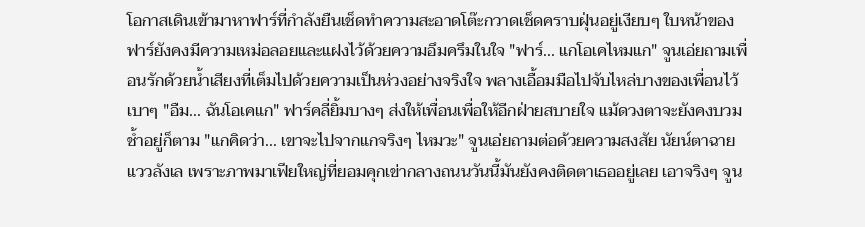โอกาสเดินเข้ามาหาฟาร์ที่กำลังยืนเช็ดทำความสะอาดโต๊ะกวาดเช็ดคราบฝุ่นอยู่เงียบๆ ใบหน้าของฟาร์ยังคงมีความเหม่อลอยและแฝงไว้ด้วยความอึมครึมในใจ "ฟาร์... แกโอเคไหมแก" จูนเอ่ยถามเพื่อนรักด้วยน้ำเสียงที่เต็มไปด้วยความเป็นห่วงอย่างจริงใจ พลางเอื้อมมือไปจับไหล่บางของเพื่อนไว้เบาๆ "อืม... ฉันโอเคแก" ฟาร์คลี่ยิ้มบางๆ ส่งให้เพื่อนเพื่อให้อีกฝ่ายสบายใจ แม้ดวงตาจะยังคงบวมช้ำอยู่ก็ตาม "แกคิดว่า... เขาจะไปจากแกจริงๆ ไหมวะ" จูนเอ่ยถามต่อด้วยความสงสัย นัยน์ตาฉายแววลังเล เพราะภาพมาเฟียใหญ่ที่ยอมคุกเข่ากลางถนนวันนี้มันยังคงติดตาเธออยู่เลย เอาจริงๆ จูน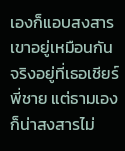เองก็แอบสงสารเขาอยู่เหมือนกัน จริงอยู่ที่เธอเชียร์พี่ชาย แต่ธามเองก็น่าสงสารไม่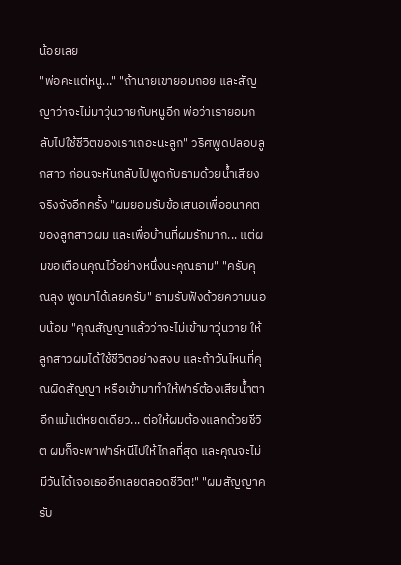น้อยเลย
"พ่อคะแต่หนู..." "ถ้านายเขายอมถอย และสัญญาว่าจะไม่มาวุ่นวายกับหนูอีก พ่อว่าเรายอมกลับไปใช้ชีวิตของเราเถอะนะลูก" วริศพูดปลอบลูกสาว ก่อนจะหันกลับไปพูดกับธามด้วยน้ำเสียงจริงจังอีกครั้ง "ผมยอมรับข้อเสนอเพื่ออนาคตของลูกสาวผม และเพื่อบ้านที่ผมรักมาก... แต่ผมขอเตือนคุณไว้อย่างหนึ่งนะคุณธาม" "ครับคุณลุง พูดมาได้เลยครับ" ธามรับฟังด้วยความนอบน้อม "คุณสัญญาแล้วว่าจะไม่เข้ามาวุ่นวาย ให้ลูกสาวผมได้ใช้ชีวิตอย่างสงบ และถ้าวันไหนที่คุณผิดสัญญา หรือเข้ามาทำให้ฟาร์ต้องเสียน้ำตาอีกแม้แต่หยดเดียว... ต่อให้ผมต้องแลกด้วยชีวิต ผมก็จะพาฟาร์หนีไปให้ไกลที่สุด และคุณจะไม่มีวันได้เจอเธออีกเลยตลอดชีวิต!" "ผมสัญญาครับ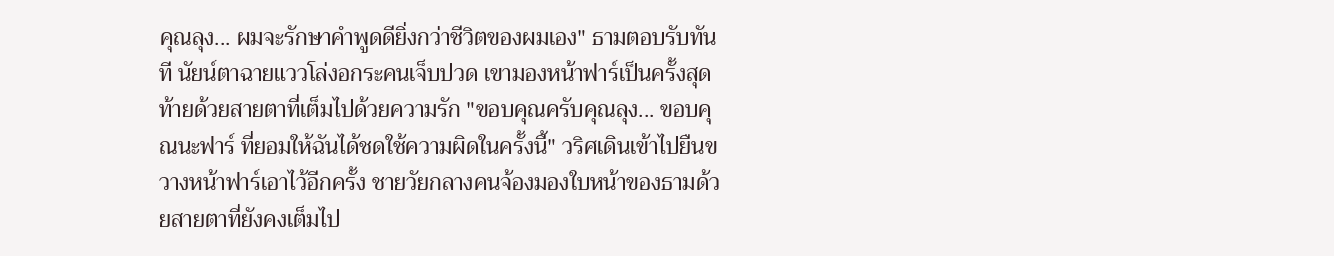คุณลุง... ผมจะรักษาคำพูดดียิ่งกว่าชีวิตของผมเอง" ธามตอบรับทันที นัยน์ตาฉายแววโล่งอกระคนเจ็บปวด เขามองหน้าฟาร์เป็นครั้งสุดท้ายด้วยสายตาที่เต็มไปด้วยความรัก "ขอบคุณครับคุณลุง... ขอบคุณนะฟาร์ ที่ยอมให้ฉันได้ชดใช้ความผิดในครั้งนี้" วริศเดินเข้าไปยืนขวางหน้าฟาร์เอาไว้อีกครั้ง ชายวัยกลางคนจ้องมองใบหน้าของธามด้วยสายตาที่ยังคงเต็มไป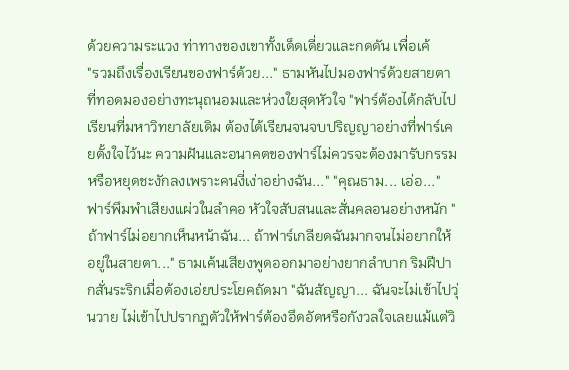ด้วยความระแวง ท่าทางของเขาทั้งเด็ดเดี่ยวและกดดัน เพื่อเค้
"รวมถึงเรื่องเรียนของฟาร์ด้วย..." ธามหันไปมองฟาร์ด้วยสายตาที่ทอดมองอย่างทะนุถนอมและห่วงใยสุดหัวใจ "ฟาร์ต้องได้กลับไปเรียนที่มหาวิทยาลัยเดิม ต้องได้เรียนจนจบปริญญาอย่างที่ฟาร์เคยตั้งใจไว้นะ ความฝันและอนาคตของฟาร์ไม่ควรจะต้องมารับกรรมหรือหยุดชะงักลงเพราะคนงี่เง่าอย่างฉัน..." "คุณธาม... เอ่อ..." ฟาร์พึมพำเสียงแผ่วในลำคอ หัวใจสับสนและสั่นคลอนอย่างหนัก "ถ้าฟาร์ไม่อยากเห็นหน้าฉัน... ถ้าฟาร์เกลียดฉันมากจนไม่อยากให้อยู่ในสายตา..." ธามเค้นเสียงพูดออกมาอย่างยากลำบาก ริมฝีปากสั่นระริกเมื่อต้องเอ่ยประโยคถัดมา "ฉันสัญญา... ฉันจะไม่เข้าไปวุ่นวาย ไม่เข้าไปปรากฏตัวให้ฟาร์ต้องอึดอัดหรือกังวลใจเลยแม้แต่วิ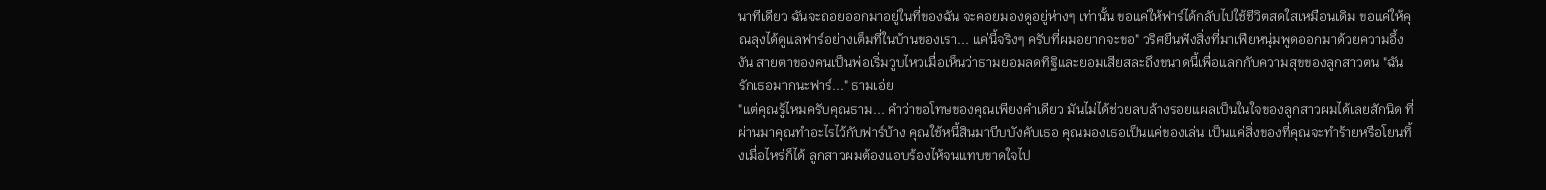นาทีเดียว ฉันจะถอยออกมาอยู่ในที่ของฉัน จะคอยมองดูอยู่ห่างๆ เท่านั้น ขอแค่ให้ฟาร์ได้กลับไปใช้ชีวิตสดใสเหมือนเดิม ขอแค่ให้คุณลุงได้ดูแลฟาร์อย่างเต็มที่ในบ้านของเรา... แค่นี้จริงๆ ครับที่ผมอยากจะขอ" วริศยืนฟังสิ่งที่มาเฟียหนุ่มพูดออกมาด้วยความอึ้งงัน สายตาของคนเป็นพ่อเริ่มวูบไหวเมื่อเห็นว่าธามยอมลดทิฐิและยอมเสียสละถึงขนาดนี้เพื่อแลกกับความสุขของลูกสาวตน "ฉันรักเธอมากนะฟาร์..." ธามเอ่ย
"แต่คุณรู้ไหมครับคุณธาม... คำว่าขอโทษของคุณเพียงคำเดียว มันไม่ได้ช่วยลบล้างรอยแผลเป็นในใจของลูกสาวผมได้เลยสักนิด ที่ผ่านมาคุณทำอะไรไว้กับฟาร์บ้าง คุณใช้หนี้สินมาบีบบังคับเธอ คุณมองเธอเป็นแค่ของเล่น เป็นแค่สิ่งของที่คุณจะทำร้ายหรือโยนทิ้งเมื่อไหร่ก็ได้ ลูกสาวผมต้องแอบร้องไห้จนแทบขาดใจไป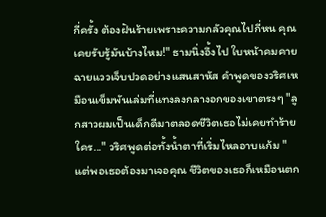กี่ครั้ง ต้องฝันร้ายเพราะความกลัวคุณไปกี่หน คุณเคยรับรู้มันบ้างไหม!" ธามนิ่งอึ้งไป ใบหน้าคมคายฉายแววเจ็บปวดอย่างแสนสาหัส คำพูดของวริศเหมือนเข็มพันเล่มที่แทงลงกลางอกของเขาตรงๆ "ลูกสาวผมเป็นเด็กดีมาตลอดชีวิตเธอไม่เคยทำร้ายใคร..." วริศพูดต่อทั้งน้ำตาที่เริ่มไหลอาบแก้ม "แต่พอเธอต้องมาเจอคุณ ชีวิตของเธอก็เหมือนตก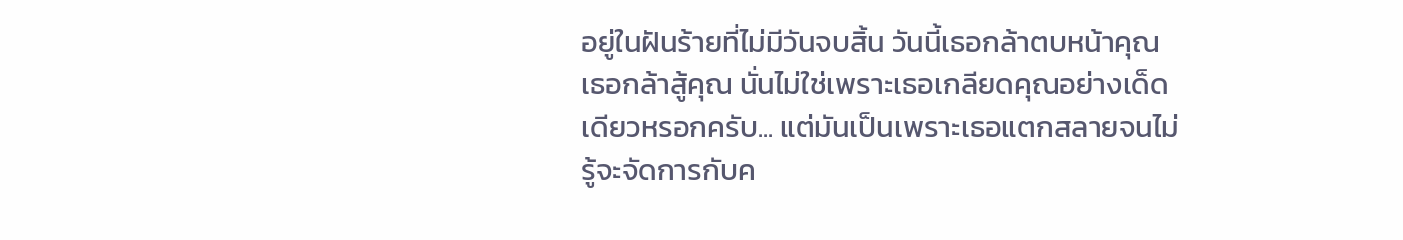อยู่ในฝันร้ายที่ไม่มีวันจบสิ้น วันนี้เธอกล้าตบหน้าคุณ เธอกล้าสู้คุณ นั่นไม่ใช่เพราะเธอเกลียดคุณอย่างเด็ดเดียวหรอกครับ... แต่มันเป็นเพราะเธอแตกสลายจนไม่รู้จะจัดการกับค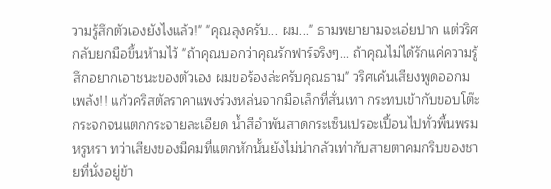วามรู้สึกตัวเองยังไงแล้ว!" "คุณลุงครับ... ผม..." ธามพยายามจะเอ่ยปาก แต่วริศกลับยกมือขึ้นห้ามไว้ "ถ้าคุณบอกว่าคุณรักฟาร์จริงๆ... ถ้าคุณไม่ได้รักแค่ความรู้สึกอยากเอาชนะของตัวเอง ผมขอร้องล่ะครับคุณธาม" วริศเค้นเสียงพูดออกม
เพล้ง!! แก้วคริสตัลราคาแพงร่วงหล่นจากมือเล็กที่สั่นเทา กระทบเข้ากับขอบโต๊ะกระจกจนแตกกระจายละเอียด น้ำสีอำพันสาดกระเซ็นเปรอะเปื้อนไปทั่วพื้นพรมหรูหรา ทว่าเสียงของมีคมที่แตกหักนั้นยังไม่น่ากลัวเท่ากับสายตาคมกริบของชายที่นั่งอยู่ข้า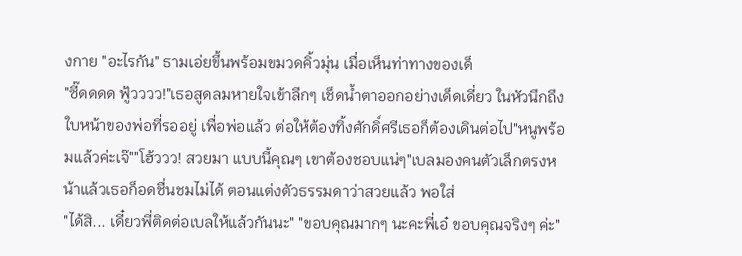งกาย "อะไรกัน" ธามเอ่ยขึ้นพร้อมขมวดคิ้วมุ่น เมื่อเห็นท่าทางของเด็
"ซี๊ดดดด ฟู้วววว!"เธอสูดลมหายใจเข้าลึกๆ เช็ดน้ำตาออกอย่างเด็ดเดี่ยว ในหัวนึกถึงใบหน้าของพ่อที่รออยู่ เพื่อพ่อแล้ว ต่อให้ต้องทิ้งศักดิ์ศรีเธอก็ต้องเดินต่อไป"หนูพร้อมแล้วค่ะเจ๊""โฮ้ววว! สวยมา แบบนี้คุณๆ เขาต้องชอบแน่ๆ"เบลมองคนตัวเล็กตรงหน้าแล้วเธอก็อดชื่นชมไม่ได้ ตอนแต่งตัวธรรมดาว่าสวยแล้ว พอใส่
"ได้สิ... เดี๋ยวพี่ติดต่อเบลให้แล้วกันนะ" "ขอบคุณมากๆ นะคะพี่เอ๋ ขอบคุณจริงๆ ค่ะ"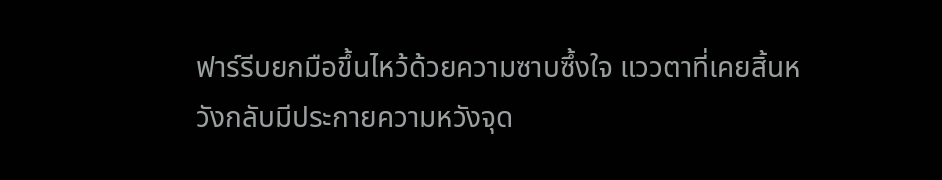ฟาร์รีบยกมือขึ้นไหว้ด้วยความซาบซึ้งใจ แววตาที่เคยสิ้นหวังกลับมีประกายความหวังจุด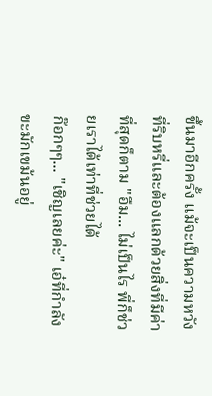ขึ้นมาอีกครั้ง แม้จะเป็นความหวังที่ริบหรี่และต้องแลกด้วยสิ่งที่มีค่าที่สุดก็ตาม "อืม... ไม่เป็นไร พี่ก็ช่วยเราได้เท่าที่ช่วยได้
ก๊อกๆๆ... "เชิญเลยค่ะ" เอ๋ที่กำลังขะมักเขม้นอยู่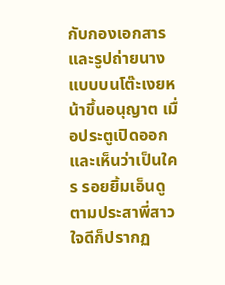กับกองเอกสารและรูปถ่ายนางแบบบนโต๊ะเงยหน้าขึ้นอนุญาต เมื่อประตูเปิดออกและเห็นว่าเป็นใคร รอยยิ้มเอ็นดูตามประสาพี่สาวใจดีก็ปรากฏ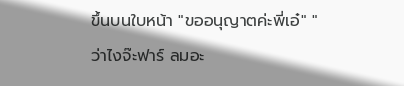ขึ้นบนใบหน้า "ขออนุญาตค่ะพี่เอ๋" "ว่าไงจ๊ะฟาร์ ลมอะ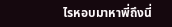ไรหอบมาหาพี่ถึงนี่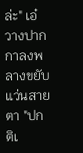ล่ะ" เอ๋วางปากกาลงพลางขยับแว่นสายตา "ปกติเ